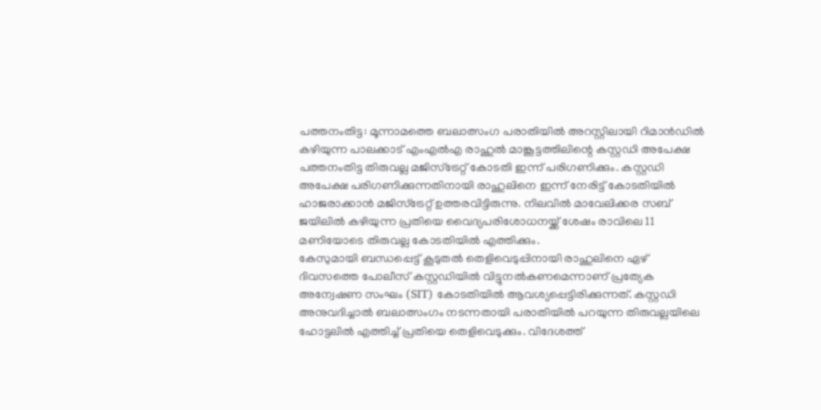പത്തനംതിട്ട: മൂന്നാമത്തെ ബലാത്സംഗ പരാതിയിൽ അറസ്റ്റിലായി റിമാൻഡിൽ കഴിയുന്ന പാലക്കാട് എംഎൽഎ രാഹുൽ മാങ്കൂട്ടത്തിലിന്റെ കസ്റ്റഡി അപേക്ഷ പത്തനംതിട്ട തിരുവല്ല മജിസ്ട്രേറ്റ് കോടതി ഇന്ന് പരിഗണിക്കും. കസ്റ്റഡി അപേക്ഷ പരിഗണിക്കുന്നതിനായി രാഹുലിനെ ഇന്ന് നേരിട്ട് കോടതിയിൽ ഹാജരാക്കാൻ മജിസ്ട്രേറ്റ് ഉത്തരവിട്ടിരുന്നു. നിലവിൽ മാവേലിക്കര സബ് ജയിലിൽ കഴിയുന്ന പ്രതിയെ വൈദ്യപരിശോധനയ്ക്ക് ശേഷം രാവിലെ 11 മണിയോടെ തിരുവല്ല കോടതിയിൽ എത്തിക്കും.
കേസുമായി ബന്ധപ്പെട്ട് കൂടുതൽ തെളിവെടുപ്പിനായി രാഹുലിനെ ഏഴ് ദിവസത്തെ പോലീസ് കസ്റ്റഡിയിൽ വിട്ടുനൽകണമെന്നാണ് പ്രത്യേക അന്വേഷണ സംഘം (SIT) കോടതിയിൽ ആവശ്യപ്പെട്ടിരിക്കുന്നത്. കസ്റ്റഡി അനുവദിച്ചാൽ ബലാത്സംഗം നടന്നതായി പരാതിയിൽ പറയുന്ന തിരുവല്ലയിലെ ഹോട്ടലിൽ എത്തിച്ച് പ്രതിയെ തെളിവെടുക്കും. വിദേശത്ത്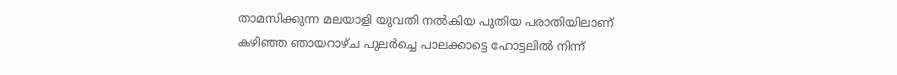താമസിക്കുന്ന മലയാളി യുവതി നൽകിയ പുതിയ പരാതിയിലാണ് കഴിഞ്ഞ ഞായറാഴ്ച പുലർച്ചെ പാലക്കാട്ടെ ഹോട്ടലിൽ നിന്ന്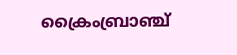ക്രൈംബ്രാഞ്ച്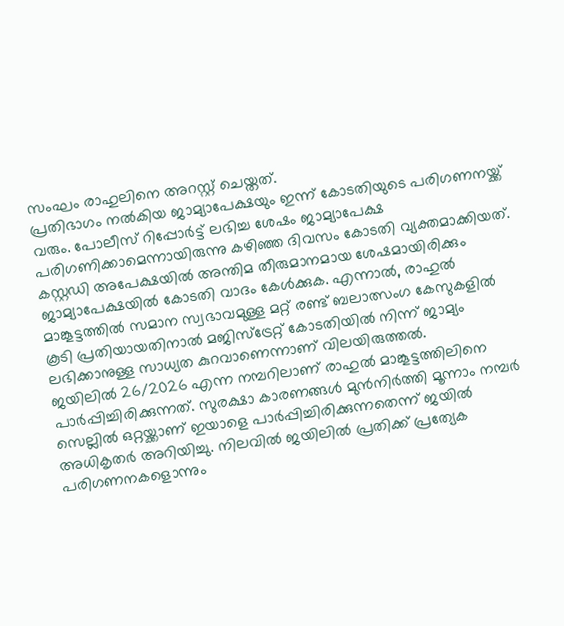സംഘം രാഹുലിനെ അറസ്റ്റ് ചെയ്തത്.
പ്രതിഭാഗം നൽകിയ ജാമ്യാപേക്ഷയും ഇന്ന് കോടതിയുടെ പരിഗണനയ്ക്ക് വരും. പോലീസ് റിപ്പോർട്ട് ലഭിച്ച ശേഷം ജാമ്യാപേക്ഷ പരിഗണിക്കാമെന്നായിരുന്നു കഴിഞ്ഞ ദിവസം കോടതി വ്യക്തമാക്കിയത്. കസ്റ്റഡി അപേക്ഷയിൽ അന്തിമ തീരുമാനമായ ശേഷമായിരിക്കും ജാമ്യാപേക്ഷയിൽ കോടതി വാദം കേൾക്കുക. എന്നാൽ, രാഹുൽ മാങ്കൂട്ടത്തിൽ സമാന സ്വഭാവമുള്ള മറ്റ് രണ്ട് ബലാത്സംഗ കേസുകളിൽ കൂടി പ്രതിയായതിനാൽ മജിസ്ട്രേറ്റ് കോടതിയിൽ നിന്ന് ജാമ്യം ലഭിക്കാനുള്ള സാധ്യത കുറവാണെന്നാണ് വിലയിരുത്തൽ.
ജയിലിൽ 26/2026 എന്ന നമ്പറിലാണ് രാഹുൽ മാങ്കൂട്ടത്തിലിനെ പാർപ്പിച്ചിരിക്കുന്നത്. സുരക്ഷാ കാരണങ്ങൾ മുൻനിർത്തി മൂന്നാം നമ്പർ സെല്ലിൽ ഒറ്റയ്ക്കാണ് ഇയാളെ പാർപ്പിച്ചിരിക്കുന്നതെന്ന് ജയിൽ അധികൃതർ അറിയിച്ചു. നിലവിൽ ജയിലിൽ പ്രതിക്ക് പ്രത്യേക പരിഗണനകളൊന്നും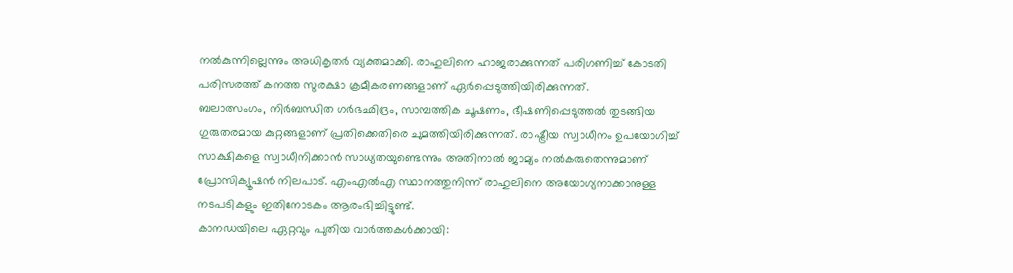നൽകുന്നില്ലെന്നും അധികൃതർ വ്യക്തമാക്കി. രാഹുലിനെ ഹാജരാക്കുന്നത് പരിഗണിച്ച് കോടതി പരിസരത്ത് കനത്ത സുരക്ഷാ ക്രമീകരണങ്ങളാണ് ഏർപ്പെടുത്തിയിരിക്കുന്നത്.
ബലാത്സംഗം, നിർബന്ധിത ഗർഭഛിദ്രം, സാമ്പത്തിക ചൂഷണം, ഭീഷണിപ്പെടുത്തൽ തുടങ്ങിയ ഗുരുതരമായ കുറ്റങ്ങളാണ് പ്രതിക്കെതിരെ ചുമത്തിയിരിക്കുന്നത്. രാഷ്ട്രീയ സ്വാധീനം ഉപയോഗിച്ച് സാക്ഷികളെ സ്വാധീനിക്കാൻ സാധ്യതയുണ്ടെന്നും അതിനാൽ ജാമ്യം നൽകരുതെന്നുമാണ് പ്രോസിക്യൂഷൻ നിലപാട്. എംഎൽഎ സ്ഥാനത്തുനിന്ന് രാഹുലിനെ അയോഗ്യനാക്കാനുള്ള നടപടികളും ഇതിനോടകം ആരംഭിച്ചിട്ടുണ്ട്.
കാനഡയിലെ ഏറ്റവും പുതിയ വാർത്തകൾക്കായി: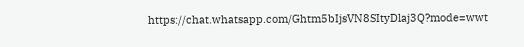https://chat.whatsapp.com/Ghtm5bIjsVN8SItyDlaj3Q?mode=wwt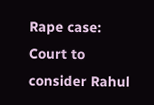Rape case: Court to consider Rahul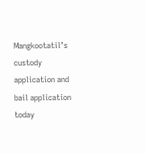Mangkootatil’s custody application and bail application today